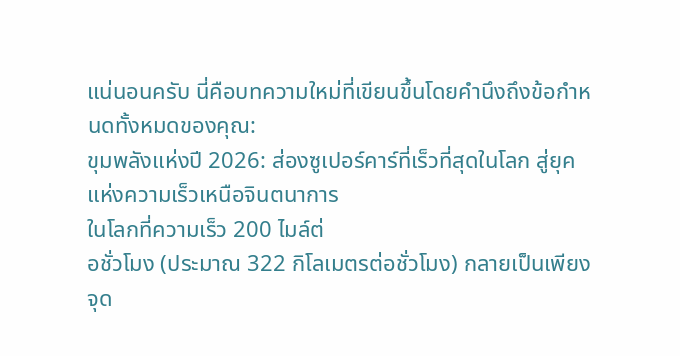แน่นอนครับ นี่คือบทความใหม่ที่เขียนขึ้นโดยคำนึงถึงข้อกำหนดทั้งหมดของคุณ:
ขุมพลังแห่งปี 2026: ส่องซูเปอร์คาร์ที่เร็วที่สุดในโลก สู่ยุคแห่งความเร็วเหนือจินตนาการ
ในโลกที่ความเร็ว 200 ไมล์ต่
อชั่วโมง (ประมาณ 322 กิโลเมตรต่อชั่วโมง) กลายเป็นเพียงจุด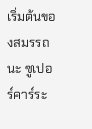เริ่มต้นของสมรรถนะ ซูเปอร์คาร์ระ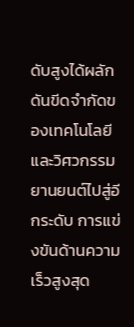ดับสูงได้ผลักดันขีดจำกัดของเทคโนโลยีและวิศวกรรมยานยนต์ไปสู่อีกระดับ การแข่งขันด้านความเร็วสูงสุด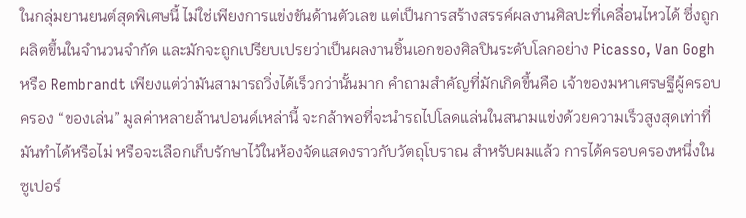ในกลุ่มยานยนต์สุดพิเศษนี้ ไม่ใช่เพียงการแข่งขันด้านตัวเลข แต่เป็นการสร้างสรรค์ผลงานศิลปะที่เคลื่อนไหวได้ ซึ่งถูกผลิตขึ้นในจำนวนจำกัด และมักจะถูกเปรียบเปรยว่าเป็นผลงานชิ้นเอกของศิลปินระดับโลกอย่าง Picasso, Van Gogh หรือ Rembrandt เพียงแต่ว่ามันสามารถวิ่งได้เร็วกว่านั้นมาก คำถามสำคัญที่มักเกิดขึ้นคือ เจ้าของมหาเศรษฐีผู้ครอบครอง “ของเล่น” มูลค่าหลายล้านปอนด์เหล่านี้ จะกล้าพอที่จะนำรถไปโลดแล่นในสนามแข่งด้วยความเร็วสูงสุดเท่าที่มันทำได้หรือไม่ หรือจะเลือกเก็บรักษาไว้ในห้องจัดแสดงราวกับวัตถุโบราณ สำหรับผมแล้ว การได้ครอบครองหนึ่งใน ซูเปอร์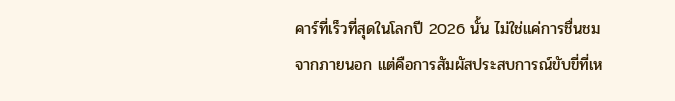คาร์ที่เร็วที่สุดในโลกปี 2026 นั้น ไม่ใช่แค่การชื่นชมจากภายนอก แต่คือการสัมผัสประสบการณ์ขับขี่ที่เห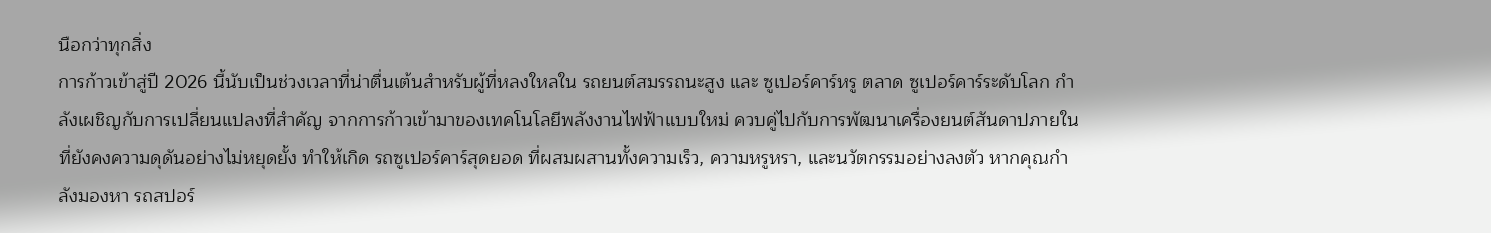นือกว่าทุกสิ่ง
การก้าวเข้าสู่ปี 2026 นี้นับเป็นช่วงเวลาที่น่าตื่นเต้นสำหรับผู้ที่หลงใหลใน รถยนต์สมรรถนะสูง และ ซูเปอร์คาร์หรู ตลาด ซูเปอร์คาร์ระดับโลก กำลังเผชิญกับการเปลี่ยนแปลงที่สำคัญ จากการก้าวเข้ามาของเทคโนโลยีพลังงานไฟฟ้าแบบใหม่ ควบคู่ไปกับการพัฒนาเครื่องยนต์สันดาปภายในที่ยังคงความดุดันอย่างไม่หยุดยั้ง ทำให้เกิด รถซูเปอร์คาร์สุดยอด ที่ผสมผสานทั้งความเร็ว, ความหรูหรา, และนวัตกรรมอย่างลงตัว หากคุณกำลังมองหา รถสปอร์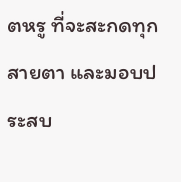ตหรู ที่จะสะกดทุกสายตา และมอบประสบ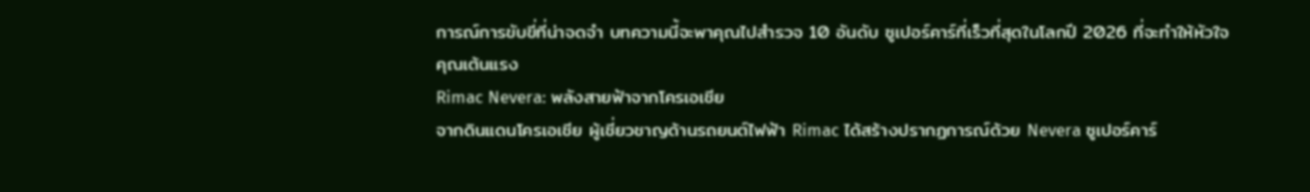การณ์การขับขี่ที่น่าจดจำ บทความนี้จะพาคุณไปสำรวจ 10 อันดับ ซูเปอร์คาร์ที่เร็วที่สุดในโลกปี 2026 ที่จะทำให้หัวใจคุณเต้นแรง
Rimac Nevera: พลังสายฟ้าจากโครเอเชีย
จากดินแดนโครเอเชีย ผู้เชี่ยวชาญด้านรถยนต์ไฟฟ้า Rimac ได้สร้างปรากฏการณ์ด้วย Nevera ซูเปอร์คาร์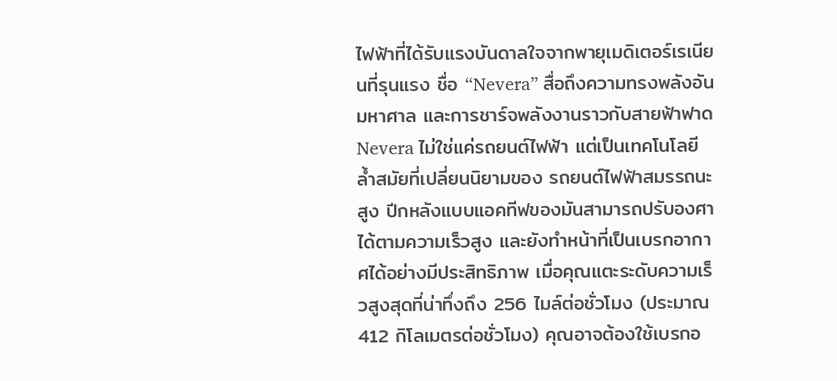ไฟฟ้าที่ได้รับแรงบันดาลใจจากพายุเมดิเตอร์เรเนียนที่รุนแรง ชื่อ “Nevera” สื่อถึงความทรงพลังอันมหาศาล และการชาร์จพลังงานราวกับสายฟ้าฟาด Nevera ไม่ใช่แค่รถยนต์ไฟฟ้า แต่เป็นเทคโนโลยีล้ำสมัยที่เปลี่ยนนิยามของ รถยนต์ไฟฟ้าสมรรถนะสูง ปีกหลังแบบแอคทีฟของมันสามารถปรับองศาได้ตามความเร็วสูง และยังทำหน้าที่เป็นเบรกอากาศได้อย่างมีประสิทธิภาพ เมื่อคุณแตะระดับความเร็วสูงสุดที่น่าทึ่งถึง 256 ไมล์ต่อชั่วโมง (ประมาณ 412 กิโลเมตรต่อชั่วโมง) คุณอาจต้องใช้เบรกอ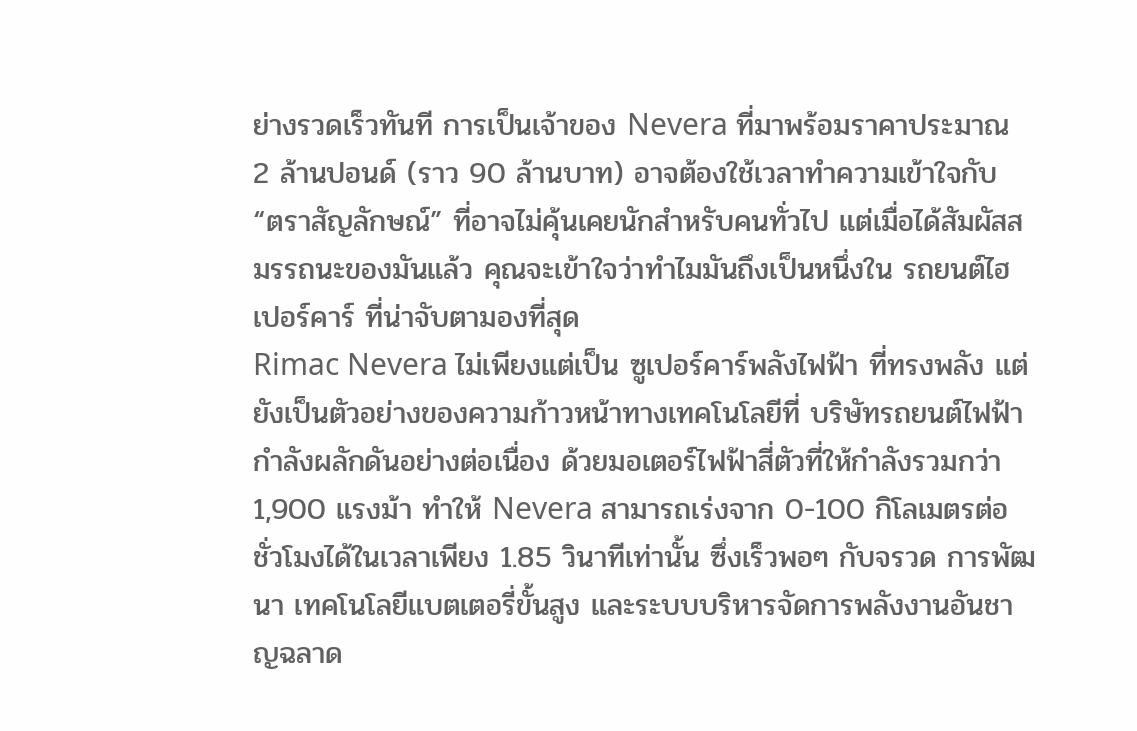ย่างรวดเร็วทันที การเป็นเจ้าของ Nevera ที่มาพร้อมราคาประมาณ 2 ล้านปอนด์ (ราว 90 ล้านบาท) อาจต้องใช้เวลาทำความเข้าใจกับ “ตราสัญลักษณ์” ที่อาจไม่คุ้นเคยนักสำหรับคนทั่วไป แต่เมื่อได้สัมผัสสมรรถนะของมันแล้ว คุณจะเข้าใจว่าทำไมมันถึงเป็นหนึ่งใน รถยนต์ไฮเปอร์คาร์ ที่น่าจับตามองที่สุด
Rimac Nevera ไม่เพียงแต่เป็น ซูเปอร์คาร์พลังไฟฟ้า ที่ทรงพลัง แต่ยังเป็นตัวอย่างของความก้าวหน้าทางเทคโนโลยีที่ บริษัทรถยนต์ไฟฟ้า กำลังผลักดันอย่างต่อเนื่อง ด้วยมอเตอร์ไฟฟ้าสี่ตัวที่ให้กำลังรวมกว่า 1,900 แรงม้า ทำให้ Nevera สามารถเร่งจาก 0-100 กิโลเมตรต่อชั่วโมงได้ในเวลาเพียง 1.85 วินาทีเท่านั้น ซึ่งเร็วพอๆ กับจรวด การพัฒนา เทคโนโลยีแบตเตอรี่ขั้นสูง และระบบบริหารจัดการพลังงานอันชาญฉลาด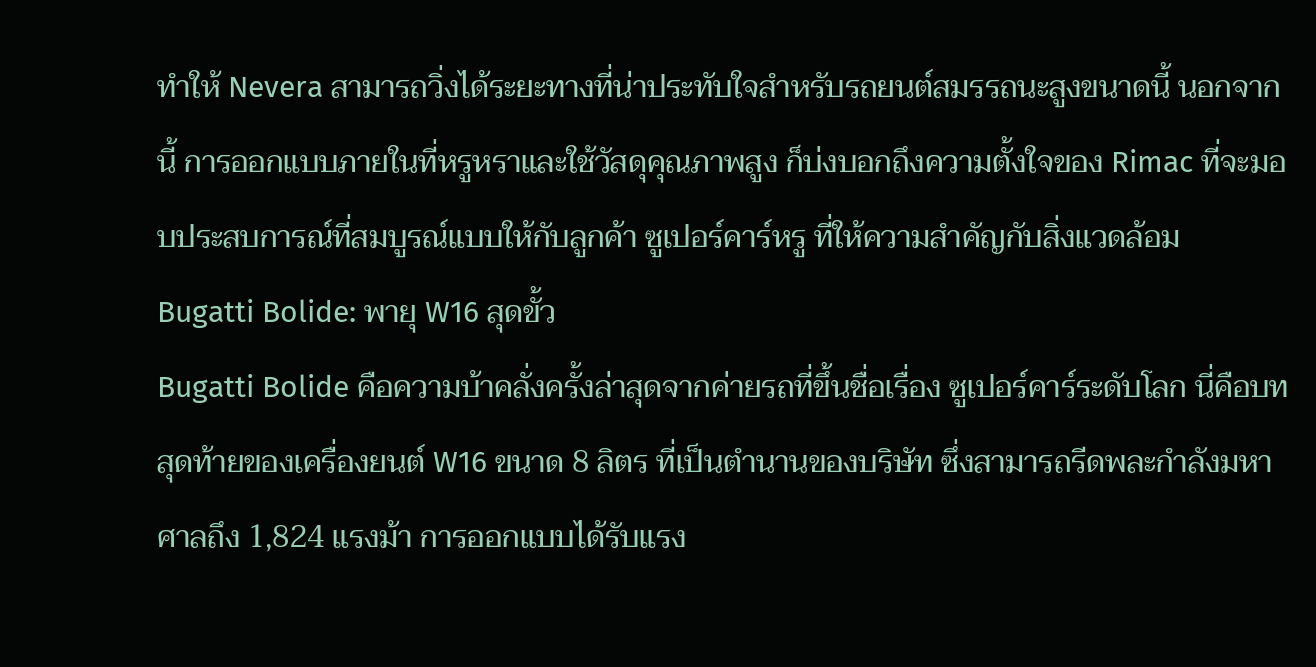ทำให้ Nevera สามารถวิ่งได้ระยะทางที่น่าประทับใจสำหรับรถยนต์สมรรถนะสูงขนาดนี้ นอกจากนี้ การออกแบบภายในที่หรูหราและใช้วัสดุคุณภาพสูง ก็บ่งบอกถึงความตั้งใจของ Rimac ที่จะมอบประสบการณ์ที่สมบูรณ์แบบให้กับลูกค้า ซูเปอร์คาร์หรู ที่ให้ความสำคัญกับสิ่งแวดล้อม
Bugatti Bolide: พายุ W16 สุดขั้ว
Bugatti Bolide คือความบ้าคลั่งครั้งล่าสุดจากค่ายรถที่ขึ้นชื่อเรื่อง ซูเปอร์คาร์ระดับโลก นี่คือบทสุดท้ายของเครื่องยนต์ W16 ขนาด 8 ลิตร ที่เป็นตำนานของบริษัท ซึ่งสามารถรีดพละกำลังมหาศาลถึง 1,824 แรงม้า การออกแบบได้รับแรง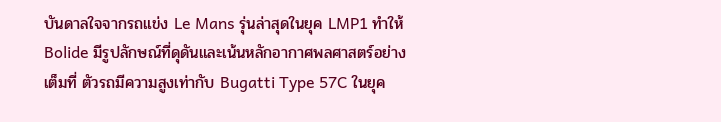บันดาลใจจากรถแข่ง Le Mans รุ่นล่าสุดในยุค LMP1 ทำให้ Bolide มีรูปลักษณ์ที่ดุดันและเน้นหลักอากาศพลศาสตร์อย่างเต็มที่ ตัวรถมีความสูงเท่ากับ Bugatti Type 57C ในยุค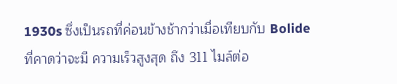1930s ซึ่งเป็นรถที่ค่อนข้างช้ากว่าเมื่อเทียบกับ Bolide ที่คาดว่าจะมี ความเร็วสูงสุด ถึง 311 ไมล์ต่อ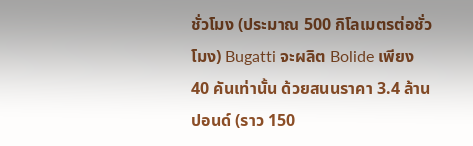ชั่วโมง (ประมาณ 500 กิโลเมตรต่อชั่วโมง) Bugatti จะผลิต Bolide เพียง 40 คันเท่านั้น ด้วยสนนราคา 3.4 ล้านปอนด์ (ราว 150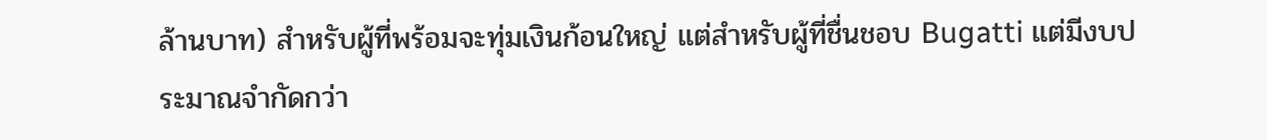ล้านบาท) สำหรับผู้ที่พร้อมจะทุ่มเงินก้อนใหญ่ แต่สำหรับผู้ที่ชื่นชอบ Bugatti แต่มีงบประมาณจำกัดกว่า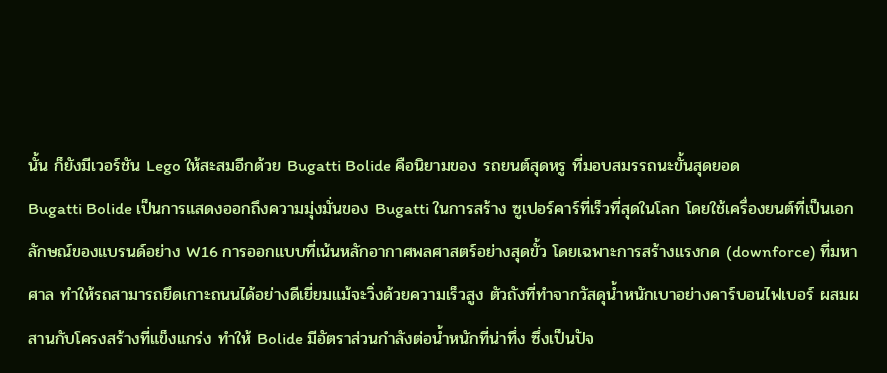นั้น ก็ยังมีเวอร์ชัน Lego ให้สะสมอีกด้วย Bugatti Bolide คือนิยามของ รถยนต์สุดหรู ที่มอบสมรรถนะขั้นสุดยอด
Bugatti Bolide เป็นการแสดงออกถึงความมุ่งมั่นของ Bugatti ในการสร้าง ซูเปอร์คาร์ที่เร็วที่สุดในโลก โดยใช้เครื่องยนต์ที่เป็นเอกลักษณ์ของแบรนด์อย่าง W16 การออกแบบที่เน้นหลักอากาศพลศาสตร์อย่างสุดขั้ว โดยเฉพาะการสร้างแรงกด (downforce) ที่มหาศาล ทำให้รถสามารถยึดเกาะถนนได้อย่างดีเยี่ยมแม้จะวิ่งด้วยความเร็วสูง ตัวถังที่ทำจากวัสดุน้ำหนักเบาอย่างคาร์บอนไฟเบอร์ ผสมผสานกับโครงสร้างที่แข็งแกร่ง ทำให้ Bolide มีอัตราส่วนกำลังต่อน้ำหนักที่น่าทึ่ง ซึ่งเป็นปัจ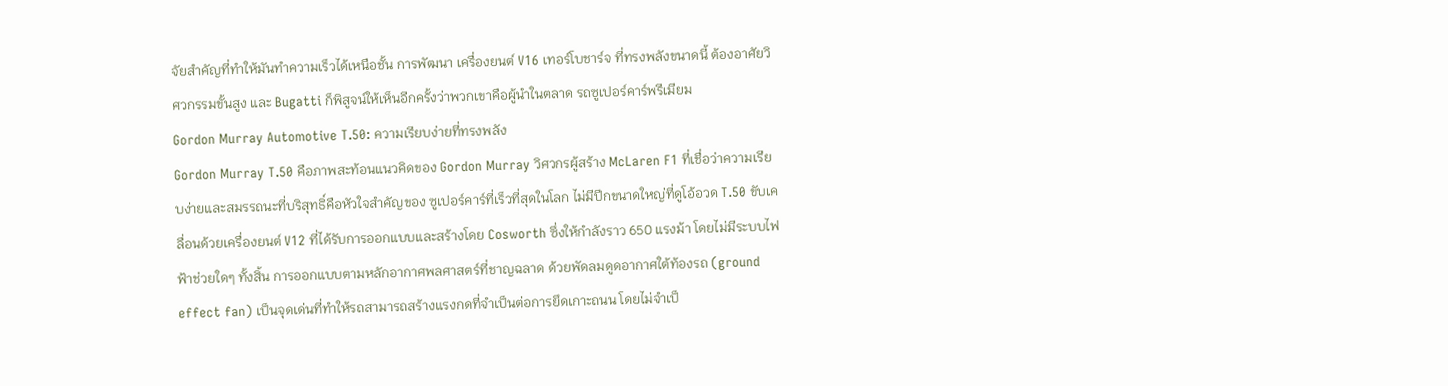จัยสำคัญที่ทำให้มันทำความเร็วได้เหนือชั้น การพัฒนา เครื่องยนต์ V16 เทอร์โบชาร์จ ที่ทรงพลังขนาดนี้ ต้องอาศัยวิศวกรรมขั้นสูง และ Bugatti ก็พิสูจน์ให้เห็นอีกครั้งว่าพวกเขาคือผู้นำในตลาด รถซูเปอร์คาร์พรีเมียม
Gordon Murray Automotive T.50: ความเรียบง่ายที่ทรงพลัง
Gordon Murray T.50 คือภาพสะท้อนแนวคิดของ Gordon Murray วิศวกรผู้สร้าง McLaren F1 ที่เชื่อว่าความเรียบง่ายและสมรรถนะที่บริสุทธิ์คือหัวใจสำคัญของ ซูเปอร์คาร์ที่เร็วที่สุดในโลก ไม่มีปีกขนาดใหญ่ที่ดูโอ้อวด T.50 ขับเคลื่อนด้วยเครื่องยนต์ V12 ที่ได้รับการออกแบบและสร้างโดย Cosworth ซึ่งให้กำลังราว 650 แรงม้า โดยไม่มีระบบไฟฟ้าช่วยใดๆ ทั้งสิ้น การออกแบบตามหลักอากาศพลศาสตร์ที่ชาญฉลาด ด้วยพัดลมดูดอากาศใต้ท้องรถ (ground effect fan) เป็นจุดเด่นที่ทำให้รถสามารถสร้างแรงกดที่จำเป็นต่อการยึดเกาะถนน โดยไม่จำเป็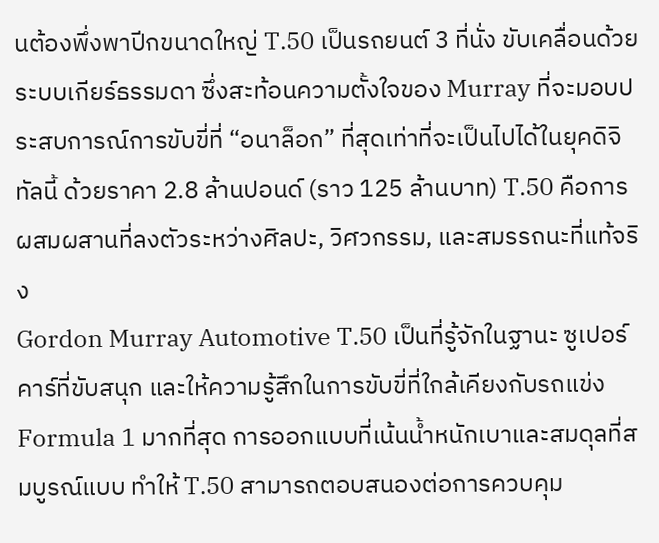นต้องพึ่งพาปีกขนาดใหญ่ T.50 เป็นรถยนต์ 3 ที่นั่ง ขับเคลื่อนด้วยระบบเกียร์ธรรมดา ซึ่งสะท้อนความตั้งใจของ Murray ที่จะมอบประสบการณ์การขับขี่ที่ “อนาล็อก” ที่สุดเท่าที่จะเป็นไปได้ในยุคดิจิทัลนี้ ด้วยราคา 2.8 ล้านปอนด์ (ราว 125 ล้านบาท) T.50 คือการผสมผสานที่ลงตัวระหว่างศิลปะ, วิศวกรรม, และสมรรถนะที่แท้จริง
Gordon Murray Automotive T.50 เป็นที่รู้จักในฐานะ ซูเปอร์คาร์ที่ขับสนุก และให้ความรู้สึกในการขับขี่ที่ใกล้เคียงกับรถแข่ง Formula 1 มากที่สุด การออกแบบที่เน้นน้ำหนักเบาและสมดุลที่สมบูรณ์แบบ ทำให้ T.50 สามารถตอบสนองต่อการควบคุม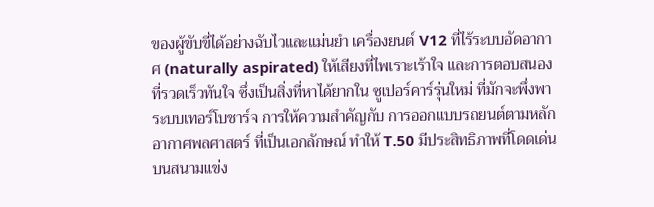ของผู้ขับขี่ได้อย่างฉับไวและแม่นยำ เครื่องยนต์ V12 ที่ไร้ระบบอัดอากาศ (naturally aspirated) ให้เสียงที่ไพเราะเร้าใจ และการตอบสนองที่รวดเร็วทันใจ ซึ่งเป็นสิ่งที่หาได้ยากใน ซูเปอร์คาร์รุ่นใหม่ ที่มักจะพึ่งพาระบบเทอร์โบชาร์จ การให้ความสำคัญกับ การออกแบบรถยนต์ตามหลักอากาศพลศาสตร์ ที่เป็นเอกลักษณ์ ทำให้ T.50 มีประสิทธิภาพที่โดดเด่นบนสนามแข่ง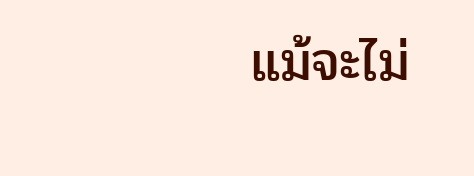แม้จะไม่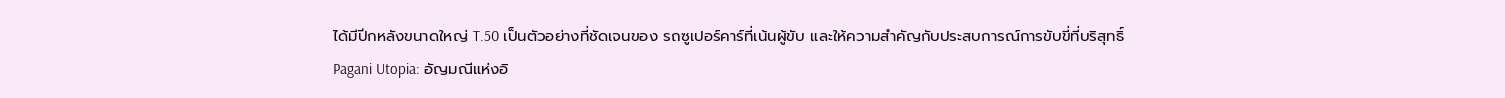ได้มีปีกหลังขนาดใหญ่ T.50 เป็นตัวอย่างที่ชัดเจนของ รถซูเปอร์คาร์ที่เน้นผู้ขับ และให้ความสำคัญกับประสบการณ์การขับขี่ที่บริสุทธิ์
Pagani Utopia: อัญมณีแห่งอิ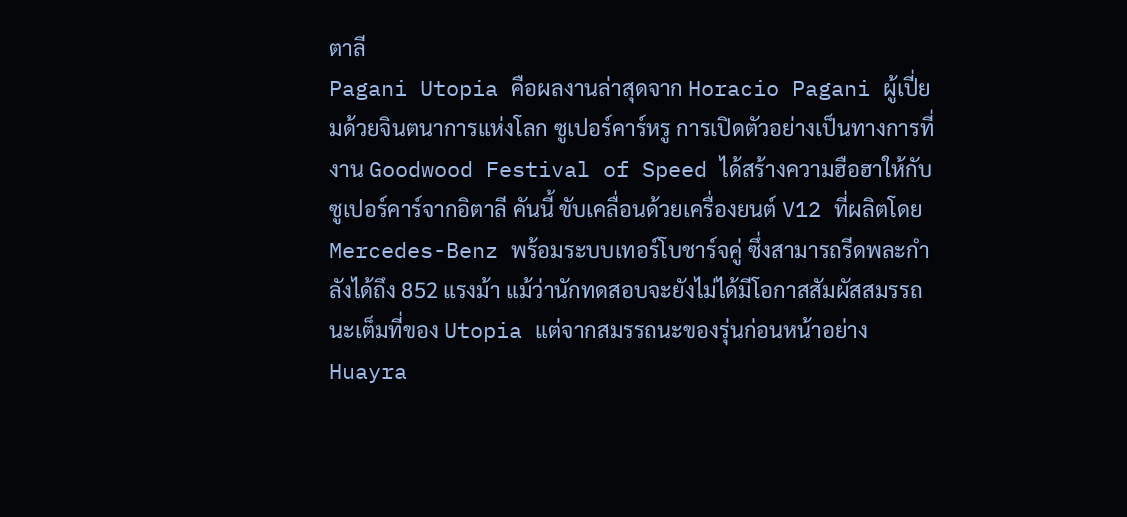ตาลี
Pagani Utopia คือผลงานล่าสุดจาก Horacio Pagani ผู้เปี่ยมด้วยจินตนาการแห่งโลก ซูเปอร์คาร์หรู การเปิดตัวอย่างเป็นทางการที่งาน Goodwood Festival of Speed ได้สร้างความฮือฮาให้กับ ซูเปอร์คาร์จากอิตาลี คันนี้ ขับเคลื่อนด้วยเครื่องยนต์ V12 ที่ผลิตโดย Mercedes-Benz พร้อมระบบเทอร์โบชาร์จคู่ ซึ่งสามารถรีดพละกำลังได้ถึง 852 แรงม้า แม้ว่านักทดสอบจะยังไม่ได้มีโอกาสสัมผัสสมรรถนะเต็มที่ของ Utopia แต่จากสมรรถนะของรุ่นก่อนหน้าอย่าง Huayra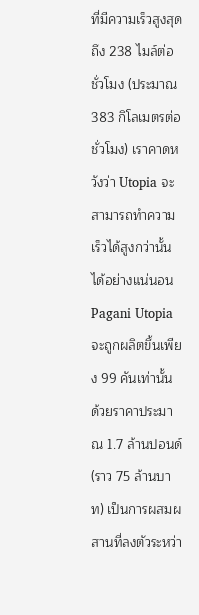ที่มีความเร็วสูงสุดถึง 238 ไมล์ต่อชั่วโมง (ประมาณ 383 กิโลเมตรต่อชั่วโมง) เราคาดหวังว่า Utopia จะสามารถทำความเร็วได้สูงกว่านั้นได้อย่างแน่นอน Pagani Utopia จะถูกผลิตขึ้นเพียง 99 คันเท่านั้น ด้วยราคาประมาณ 1.7 ล้านปอนด์ (ราว 75 ล้านบาท) เป็นการผสมผสานที่ลงตัวระหว่า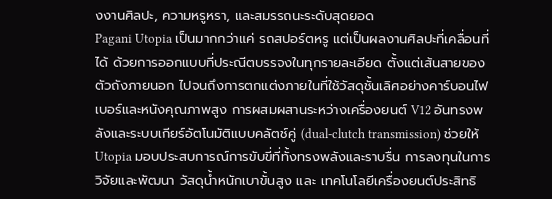งงานศิลปะ, ความหรูหรา, และสมรรถนะระดับสุดยอด
Pagani Utopia เป็นมากกว่าแค่ รถสปอร์ตหรู แต่เป็นผลงานศิลปะที่เคลื่อนที่ได้ ด้วยการออกแบบที่ประณีตบรรจงในทุกรายละเอียด ตั้งแต่เส้นสายของตัวถังภายนอก ไปจนถึงการตกแต่งภายในที่ใช้วัสดุชั้นเลิศอย่างคาร์บอนไฟเบอร์และหนังคุณภาพสูง การผสมผสานระหว่างเครื่องยนต์ V12 อันทรงพลังและระบบเกียร์อัตโนมัติแบบคลัตช์คู่ (dual-clutch transmission) ช่วยให้ Utopia มอบประสบการณ์การขับขี่ที่ทั้งทรงพลังและราบรื่น การลงทุนในการวิจัยและพัฒนา วัสดุน้ำหนักเบาขั้นสูง และ เทคโนโลยีเครื่องยนต์ประสิทธิ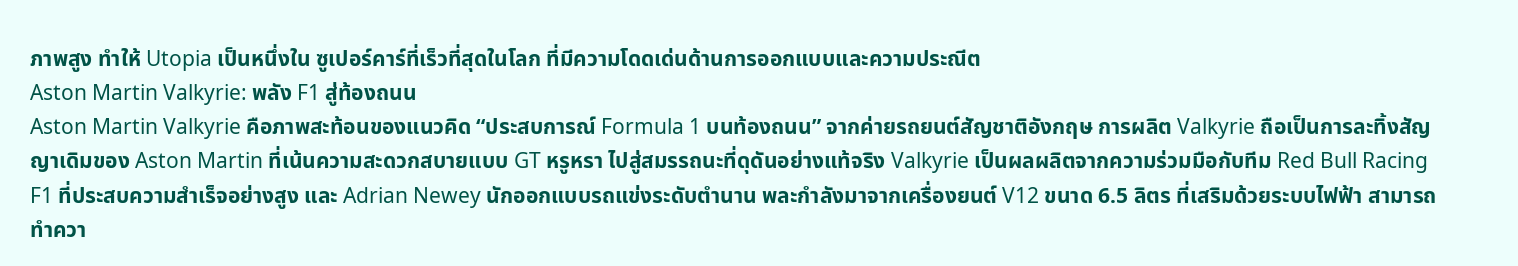ภาพสูง ทำให้ Utopia เป็นหนึ่งใน ซูเปอร์คาร์ที่เร็วที่สุดในโลก ที่มีความโดดเด่นด้านการออกแบบและความประณีต
Aston Martin Valkyrie: พลัง F1 สู่ท้องถนน
Aston Martin Valkyrie คือภาพสะท้อนของแนวคิด “ประสบการณ์ Formula 1 บนท้องถนน” จากค่ายรถยนต์สัญชาติอังกฤษ การผลิต Valkyrie ถือเป็นการละทิ้งสัญญาเดิมของ Aston Martin ที่เน้นความสะดวกสบายแบบ GT หรูหรา ไปสู่สมรรถนะที่ดุดันอย่างแท้จริง Valkyrie เป็นผลผลิตจากความร่วมมือกับทีม Red Bull Racing F1 ที่ประสบความสำเร็จอย่างสูง และ Adrian Newey นักออกแบบรถแข่งระดับตำนาน พละกำลังมาจากเครื่องยนต์ V12 ขนาด 6.5 ลิตร ที่เสริมด้วยระบบไฟฟ้า สามารถทำควา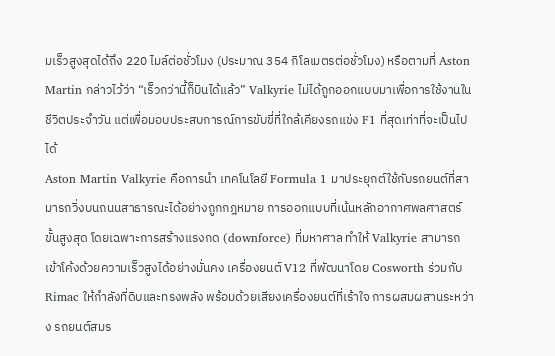มเร็วสูงสุดได้ถึง 220 ไมล์ต่อชั่วโมง (ประมาณ 354 กิโลเมตรต่อชั่วโมง) หรือตามที่ Aston Martin กล่าวไว้ว่า “เร็วกว่านี้ก็บินได้แล้ว” Valkyrie ไม่ได้ถูกออกแบบมาเพื่อการใช้งานในชีวิตประจำวัน แต่เพื่อมอบประสบการณ์การขับขี่ที่ใกล้เคียงรถแข่ง F1 ที่สุดเท่าที่จะเป็นไปได้
Aston Martin Valkyrie คือการนำ เทคโนโลยี Formula 1 มาประยุกต์ใช้กับรถยนต์ที่สามารถวิ่งบนถนนสาธารณะได้อย่างถูกกฎหมาย การออกแบบที่เน้นหลักอากาศพลศาสตร์ขั้นสูงสุด โดยเฉพาะการสร้างแรงกด (downforce) ที่มหาศาล ทำให้ Valkyrie สามารถเข้าโค้งด้วยความเร็วสูงได้อย่างมั่นคง เครื่องยนต์ V12 ที่พัฒนาโดย Cosworth ร่วมกับ Rimac ให้กำลังที่ดิบและทรงพลัง พร้อมด้วยเสียงเครื่องยนต์ที่เร้าใจ การผสมผสานระหว่าง รถยนต์สมร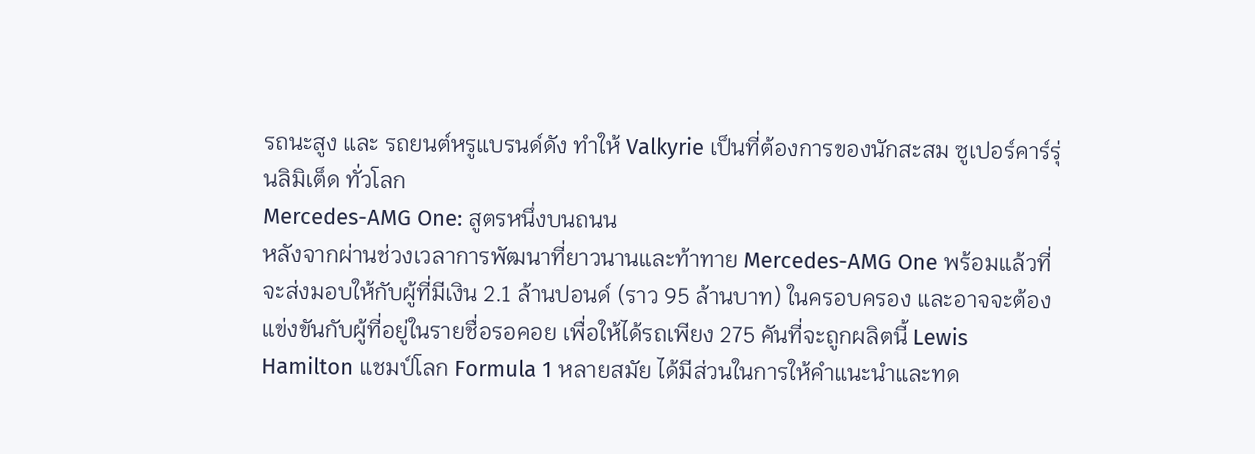รถนะสูง และ รถยนต์หรูแบรนด์ดัง ทำให้ Valkyrie เป็นที่ต้องการของนักสะสม ซูเปอร์คาร์รุ่นลิมิเต็ด ทั่วโลก
Mercedes-AMG One: สูตรหนึ่งบนถนน
หลังจากผ่านช่วงเวลาการพัฒนาที่ยาวนานและท้าทาย Mercedes-AMG One พร้อมแล้วที่จะส่งมอบให้กับผู้ที่มีเงิน 2.1 ล้านปอนด์ (ราว 95 ล้านบาท) ในครอบครอง และอาจจะต้องแข่งขันกับผู้ที่อยู่ในรายชื่อรอคอย เพื่อให้ได้รถเพียง 275 คันที่จะถูกผลิตนี้ Lewis Hamilton แชมป์โลก Formula 1 หลายสมัย ได้มีส่วนในการให้คำแนะนำและทด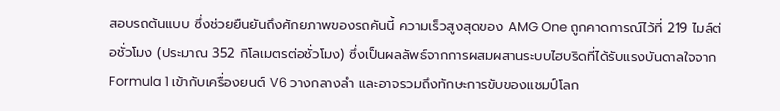สอบรถต้นแบบ ซึ่งช่วยยืนยันถึงศักยภาพของรถคันนี้ ความเร็วสูงสุดของ AMG One ถูกคาดการณ์ไว้ที่ 219 ไมล์ต่อชั่วโมง (ประมาณ 352 กิโลเมตรต่อชั่วโมง) ซึ่งเป็นผลลัพธ์จากการผสมผสานระบบไฮบริดที่ได้รับแรงบันดาลใจจาก Formula 1 เข้ากับเครื่องยนต์ V6 วางกลางลำ และอาจรวมถึงทักษะการขับของแชมป์โลก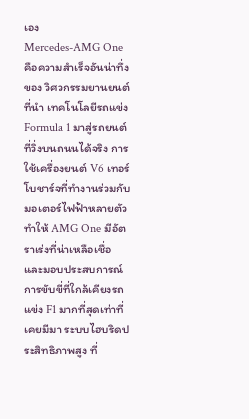เอง
Mercedes-AMG One คือความสำเร็จอันน่าทึ่งของ วิศวกรรมยานยนต์ ที่นำ เทคโนโลยีรถแข่ง Formula 1 มาสู่รถยนต์ที่วิ่งบนถนนได้จริง การใช้เครื่องยนต์ V6 เทอร์โบชาร์จที่ทำงานร่วมกับมอเตอร์ไฟฟ้าหลายตัว ทำให้ AMG One มีอัตราเร่งที่น่าเหลือเชื่อ และมอบประสบการณ์การขับขี่ที่ใกล้เคียงรถแข่ง F1 มากที่สุดเท่าที่เคยมีมา ระบบไฮบริดประสิทธิภาพสูง ที่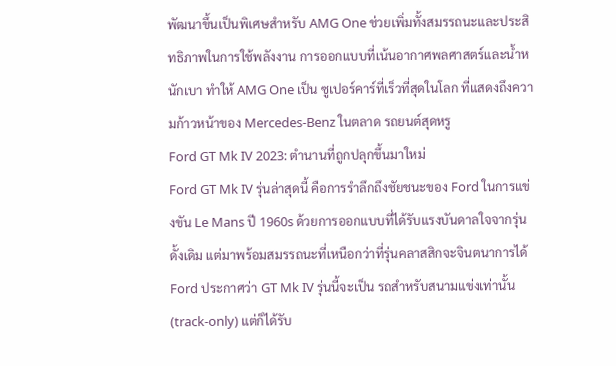พัฒนาขึ้นเป็นพิเศษสำหรับ AMG One ช่วยเพิ่มทั้งสมรรถนะและประสิทธิภาพในการใช้พลังงาน การออกแบบที่เน้นอากาศพลศาสตร์และน้ำหนักเบา ทำให้ AMG One เป็น ซูเปอร์คาร์ที่เร็วที่สุดในโลก ที่แสดงถึงความก้าวหน้าของ Mercedes-Benz ในตลาด รถยนต์สุดหรู
Ford GT Mk IV 2023: ตำนานที่ถูกปลุกขึ้นมาใหม่
Ford GT Mk IV รุ่นล่าสุดนี้ คือการรำลึกถึงชัยชนะของ Ford ในการแข่งขัน Le Mans ปี 1960s ด้วยการออกแบบที่ได้รับแรงบันดาลใจจากรุ่นดั้งเดิม แต่มาพร้อมสมรรถนะที่เหนือกว่าที่รุ่นคลาสสิกจะจินตนาการได้ Ford ประกาศว่า GT Mk IV รุ่นนี้จะเป็น รถสำหรับสนามแข่งเท่านั้น (track-only) แต่ก็ได้รับ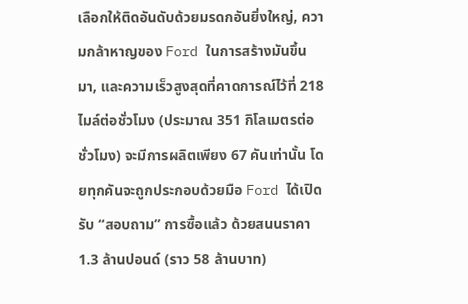เลือกให้ติดอันดับด้วยมรดกอันยิ่งใหญ่, ความกล้าหาญของ Ford ในการสร้างมันขึ้นมา, และความเร็วสูงสุดที่คาดการณ์ไว้ที่ 218 ไมล์ต่อชั่วโมง (ประมาณ 351 กิโลเมตรต่อชั่วโมง) จะมีการผลิตเพียง 67 คันเท่านั้น โดยทุกคันจะถูกประกอบด้วยมือ Ford ได้เปิดรับ “สอบถาม” การซื้อแล้ว ด้วยสนนราคา 1.3 ล้านปอนด์ (ราว 58 ล้านบาท)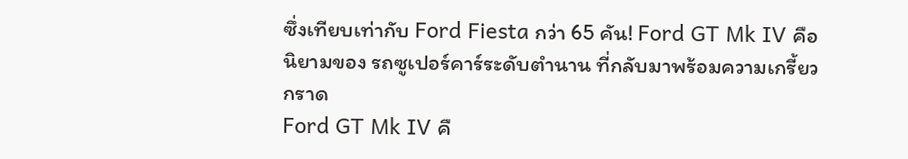ซึ่งเทียบเท่ากับ Ford Fiesta กว่า 65 คัน! Ford GT Mk IV คือนิยามของ รถซูเปอร์คาร์ระดับตำนาน ที่กลับมาพร้อมความเกรี้ยวกราด
Ford GT Mk IV คื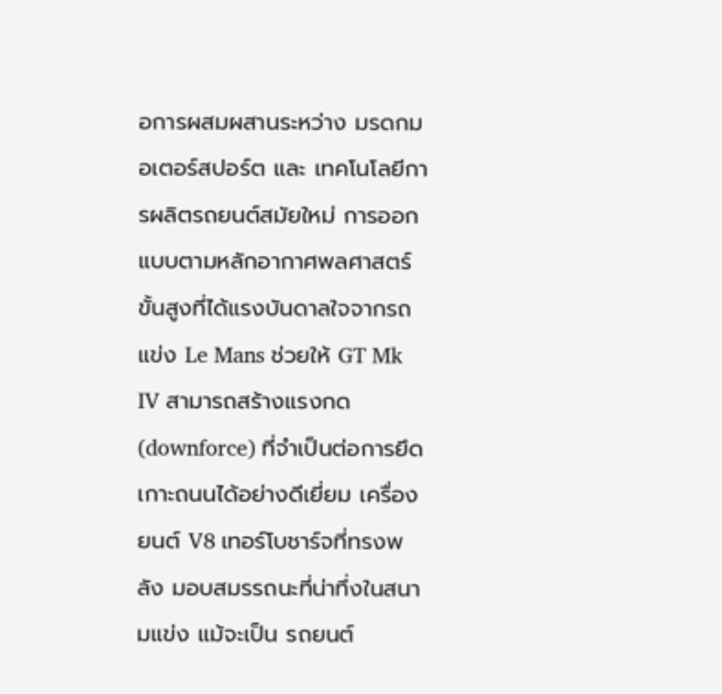อการผสมผสานระหว่าง มรดกมอเตอร์สปอร์ต และ เทคโนโลยีการผลิตรถยนต์สมัยใหม่ การออกแบบตามหลักอากาศพลศาสตร์ขั้นสูงที่ได้แรงบันดาลใจจากรถแข่ง Le Mans ช่วยให้ GT Mk IV สามารถสร้างแรงกด (downforce) ที่จำเป็นต่อการยึดเกาะถนนได้อย่างดีเยี่ยม เครื่องยนต์ V8 เทอร์โบชาร์จที่ทรงพลัง มอบสมรรถนะที่น่าทึ่งในสนามแข่ง แม้จะเป็น รถยนต์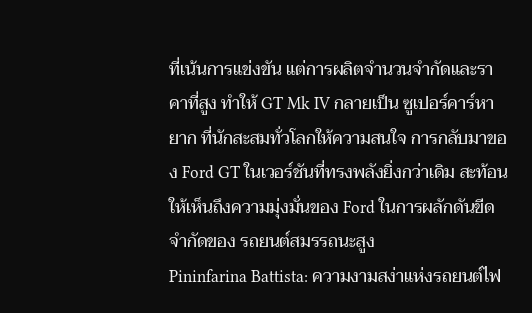ที่เน้นการแข่งขัน แต่การผลิตจำนวนจำกัดและราคาที่สูง ทำให้ GT Mk IV กลายเป็น ซูเปอร์คาร์หายาก ที่นักสะสมทั่วโลกให้ความสนใจ การกลับมาของ Ford GT ในเวอร์ชันที่ทรงพลังยิ่งกว่าเดิม สะท้อนให้เห็นถึงความมุ่งมั่นของ Ford ในการผลักดันขีดจำกัดของ รถยนต์สมรรถนะสูง
Pininfarina Battista: ความงามสง่าแห่งรถยนต์ไฟ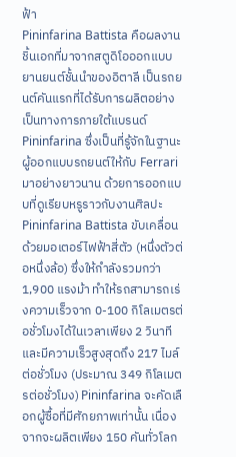ฟ้า
Pininfarina Battista คือผลงานชิ้นเอกที่มาจากสตูดิโอออกแบบยานยนต์ชั้นนำของอิตาลี เป็นรถยนต์คันแรกที่ได้รับการผลิตอย่างเป็นทางการภายใต้แบรนด์ Pininfarina ซึ่งเป็นที่รู้จักในฐานะผู้ออกแบบรถยนต์ให้กับ Ferrari มาอย่างยาวนาน ด้วยการออกแบบที่ดูเรียบหรูราวกับงานศิลปะ Pininfarina Battista ขับเคลื่อนด้วยมอเตอร์ไฟฟ้าสี่ตัว (หนึ่งตัวต่อหนึ่งล้อ) ซึ่งให้กำลังรวมกว่า 1,900 แรงม้า ทำให้รถสามารถเร่งความเร็วจาก 0-100 กิโลเมตรต่อชั่วโมงได้ในเวลาเพียง 2 วินาที และมีความเร็วสูงสุดถึง 217 ไมล์ต่อชั่วโมง (ประมาณ 349 กิโลเมตรต่อชั่วโมง) Pininfarina จะคัดเลือกผู้ซื้อที่มีศักยภาพเท่านั้น เนื่องจากจะผลิตเพียง 150 คันทั่วโลก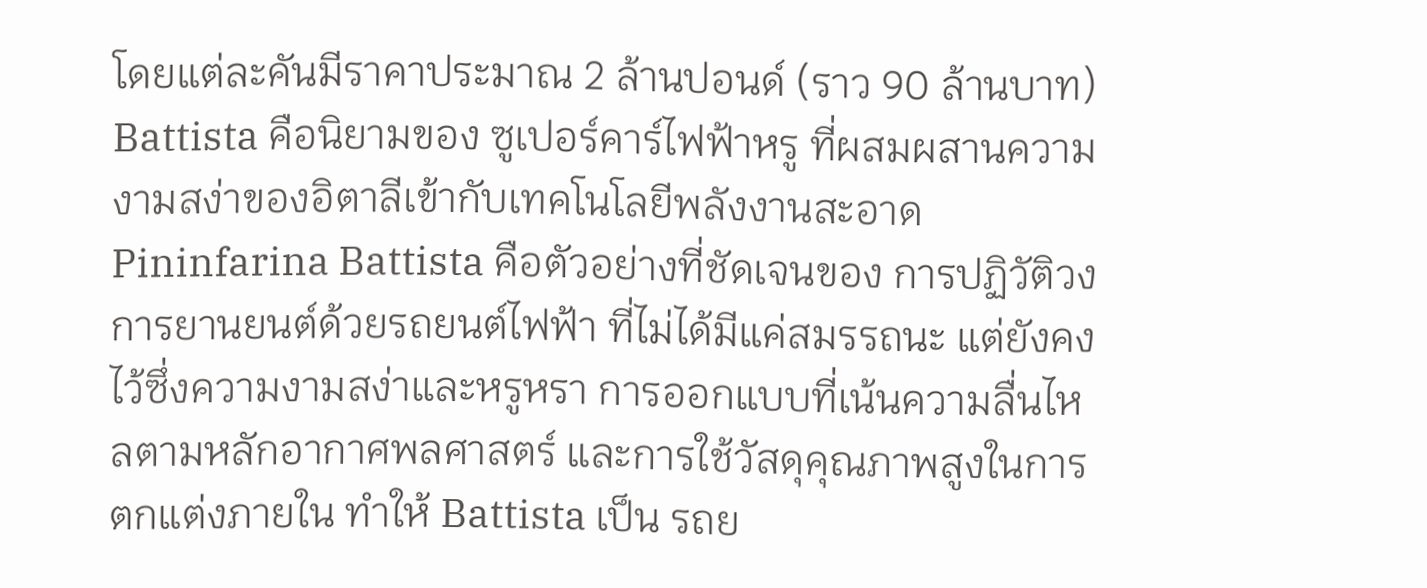โดยแต่ละคันมีราคาประมาณ 2 ล้านปอนด์ (ราว 90 ล้านบาท) Battista คือนิยามของ ซูเปอร์คาร์ไฟฟ้าหรู ที่ผสมผสานความงามสง่าของอิตาลีเข้ากับเทคโนโลยีพลังงานสะอาด
Pininfarina Battista คือตัวอย่างที่ชัดเจนของ การปฏิวัติวงการยานยนต์ด้วยรถยนต์ไฟฟ้า ที่ไม่ได้มีแค่สมรรถนะ แต่ยังคงไว้ซึ่งความงามสง่าและหรูหรา การออกแบบที่เน้นความลื่นไหลตามหลักอากาศพลศาสตร์ และการใช้วัสดุคุณภาพสูงในการตกแต่งภายใน ทำให้ Battista เป็น รถย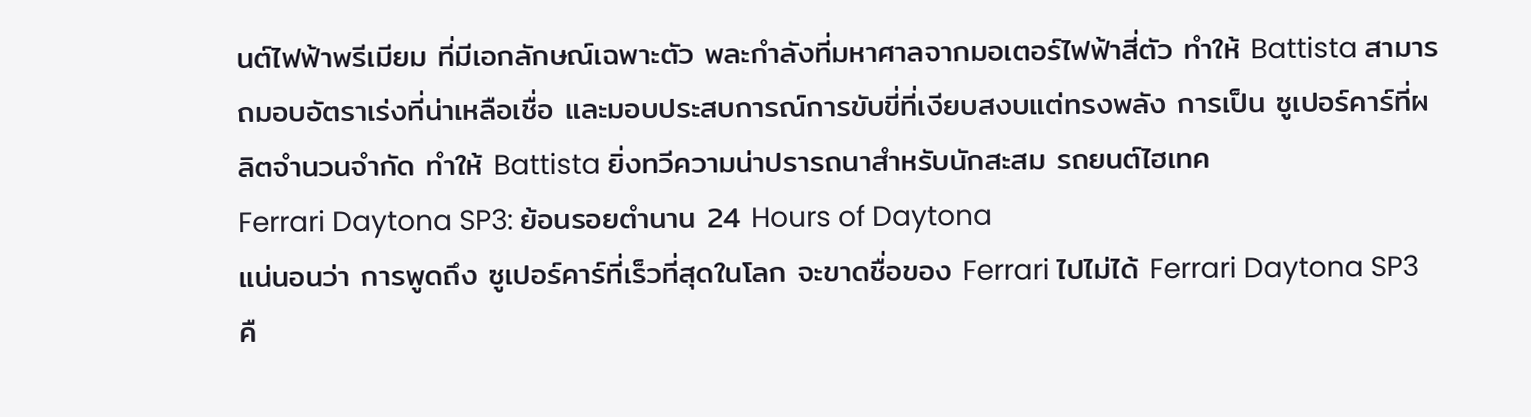นต์ไฟฟ้าพรีเมียม ที่มีเอกลักษณ์เฉพาะตัว พละกำลังที่มหาศาลจากมอเตอร์ไฟฟ้าสี่ตัว ทำให้ Battista สามารถมอบอัตราเร่งที่น่าเหลือเชื่อ และมอบประสบการณ์การขับขี่ที่เงียบสงบแต่ทรงพลัง การเป็น ซูเปอร์คาร์ที่ผลิตจำนวนจำกัด ทำให้ Battista ยิ่งทวีความน่าปรารถนาสำหรับนักสะสม รถยนต์ไฮเทค
Ferrari Daytona SP3: ย้อนรอยตำนาน 24 Hours of Daytona
แน่นอนว่า การพูดถึง ซูเปอร์คาร์ที่เร็วที่สุดในโลก จะขาดชื่อของ Ferrari ไปไม่ได้ Ferrari Daytona SP3 คื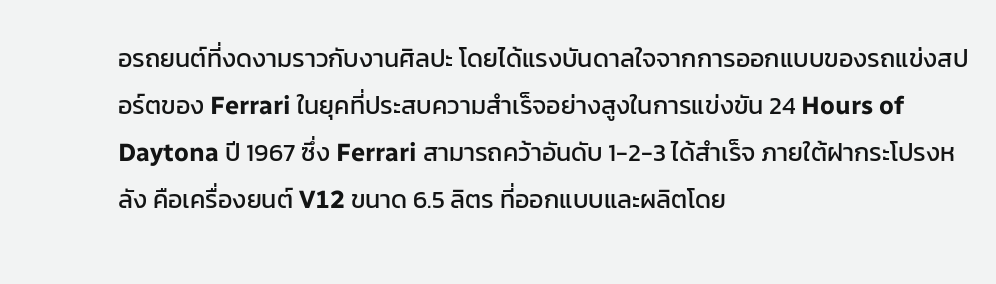อรถยนต์ที่งดงามราวกับงานศิลปะ โดยได้แรงบันดาลใจจากการออกแบบของรถแข่งสปอร์ตของ Ferrari ในยุคที่ประสบความสำเร็จอย่างสูงในการแข่งขัน 24 Hours of Daytona ปี 1967 ซึ่ง Ferrari สามารถคว้าอันดับ 1-2-3 ได้สำเร็จ ภายใต้ฝากระโปรงหลัง คือเครื่องยนต์ V12 ขนาด 6.5 ลิตร ที่ออกแบบและผลิตโดย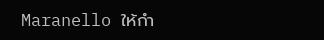Maranello ให้กำ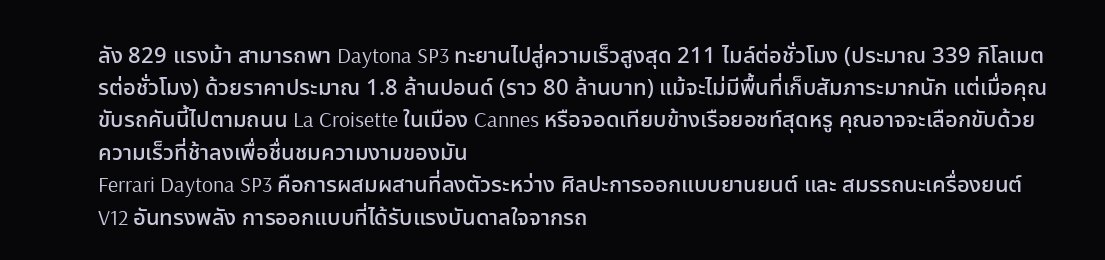ลัง 829 แรงม้า สามารถพา Daytona SP3 ทะยานไปสู่ความเร็วสูงสุด 211 ไมล์ต่อชั่วโมง (ประมาณ 339 กิโลเมตรต่อชั่วโมง) ด้วยราคาประมาณ 1.8 ล้านปอนด์ (ราว 80 ล้านบาท) แม้จะไม่มีพื้นที่เก็บสัมภาระมากนัก แต่เมื่อคุณขับรถคันนี้ไปตามถนน La Croisette ในเมือง Cannes หรือจอดเทียบข้างเรือยอชท์สุดหรู คุณอาจจะเลือกขับด้วยความเร็วที่ช้าลงเพื่อชื่นชมความงามของมัน
Ferrari Daytona SP3 คือการผสมผสานที่ลงตัวระหว่าง ศิลปะการออกแบบยานยนต์ และ สมรรถนะเครื่องยนต์ V12 อันทรงพลัง การออกแบบที่ได้รับแรงบันดาลใจจากรถ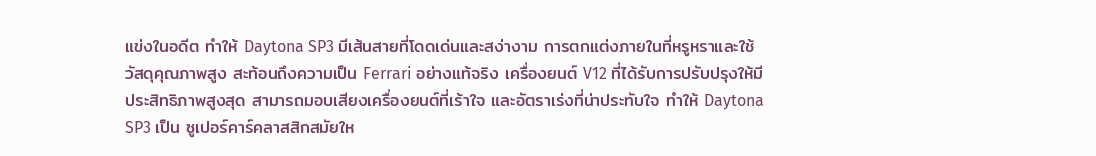แข่งในอดีต ทำให้ Daytona SP3 มีเส้นสายที่โดดเด่นและสง่างาม การตกแต่งภายในที่หรูหราและใช้วัสดุคุณภาพสูง สะท้อนถึงความเป็น Ferrari อย่างแท้จริง เครื่องยนต์ V12 ที่ได้รับการปรับปรุงให้มีประสิทธิภาพสูงสุด สามารถมอบเสียงเครื่องยนต์ที่เร้าใจ และอัตราเร่งที่น่าประทับใจ ทำให้ Daytona SP3 เป็น ซูเปอร์คาร์คลาสสิกสมัยให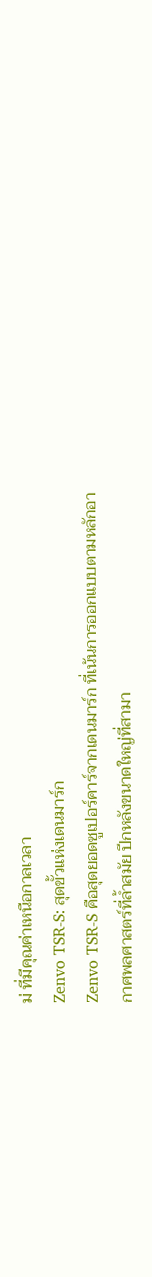ม่ ที่มีคุณค่าเหนือกาลเวลา
Zenvo TSR-S: สุดขั้วแห่งเดนมาร์ก
Zenvo TSR-S คือสุดยอดซูเปอร์คาร์จากเดนมาร์ก ที่เน้นการออกแบบตามหลักอากาศพลศาสตร์ที่ล้ำสมัย ปีกหลังขนาดใหญ่ที่สามา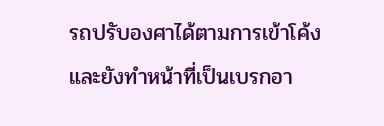รถปรับองศาได้ตามการเข้าโค้ง และยังทำหน้าที่เป็นเบรกอา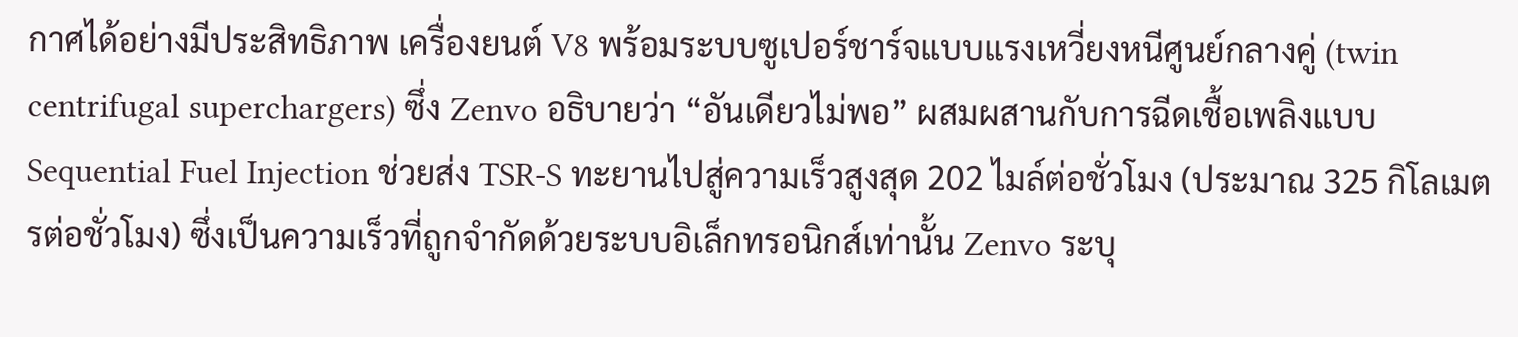กาศได้อย่างมีประสิทธิภาพ เครื่องยนต์ V8 พร้อมระบบซูเปอร์ชาร์จแบบแรงเหวี่ยงหนีศูนย์กลางคู่ (twin centrifugal superchargers) ซึ่ง Zenvo อธิบายว่า “อันเดียวไม่พอ” ผสมผสานกับการฉีดเชื้อเพลิงแบบ Sequential Fuel Injection ช่วยส่ง TSR-S ทะยานไปสู่ความเร็วสูงสุด 202 ไมล์ต่อชั่วโมง (ประมาณ 325 กิโลเมตรต่อชั่วโมง) ซึ่งเป็นความเร็วที่ถูกจำกัดด้วยระบบอิเล็กทรอนิกส์เท่านั้น Zenvo ระบุ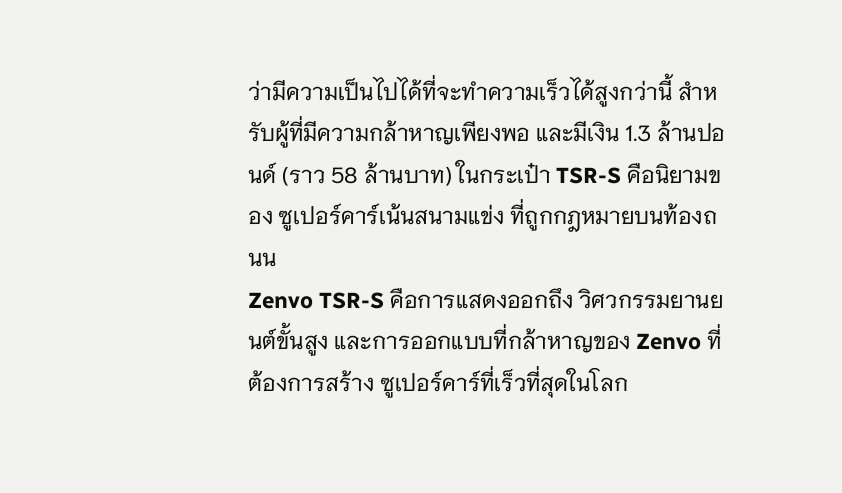ว่ามีความเป็นไปได้ที่จะทำความเร็วได้สูงกว่านี้ สำหรับผู้ที่มีความกล้าหาญเพียงพอ และมีเงิน 1.3 ล้านปอนด์ (ราว 58 ล้านบาท) ในกระเป๋า TSR-S คือนิยามของ ซูเปอร์คาร์เน้นสนามแข่ง ที่ถูกกฎหมายบนท้องถนน
Zenvo TSR-S คือการแสดงออกถึง วิศวกรรมยานยนต์ขั้นสูง และการออกแบบที่กล้าหาญของ Zenvo ที่ต้องการสร้าง ซูเปอร์คาร์ที่เร็วที่สุดในโลก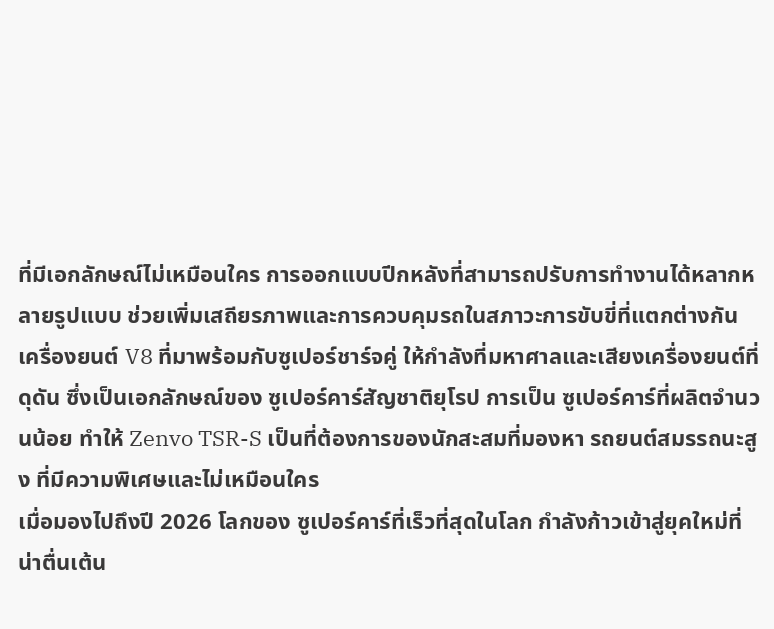ที่มีเอกลักษณ์ไม่เหมือนใคร การออกแบบปีกหลังที่สามารถปรับการทำงานได้หลากหลายรูปแบบ ช่วยเพิ่มเสถียรภาพและการควบคุมรถในสภาวะการขับขี่ที่แตกต่างกัน เครื่องยนต์ V8 ที่มาพร้อมกับซูเปอร์ชาร์จคู่ ให้กำลังที่มหาศาลและเสียงเครื่องยนต์ที่ดุดัน ซึ่งเป็นเอกลักษณ์ของ ซูเปอร์คาร์สัญชาติยุโรป การเป็น ซูเปอร์คาร์ที่ผลิตจำนวนน้อย ทำให้ Zenvo TSR-S เป็นที่ต้องการของนักสะสมที่มองหา รถยนต์สมรรถนะสูง ที่มีความพิเศษและไม่เหมือนใคร
เมื่อมองไปถึงปี 2026 โลกของ ซูเปอร์คาร์ที่เร็วที่สุดในโลก กำลังก้าวเข้าสู่ยุคใหม่ที่น่าตื่นเต้น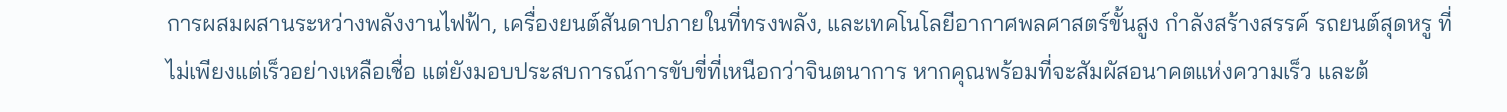การผสมผสานระหว่างพลังงานไฟฟ้า, เครื่องยนต์สันดาปภายในที่ทรงพลัง, และเทคโนโลยีอากาศพลศาสตร์ขั้นสูง กำลังสร้างสรรค์ รถยนต์สุดหรู ที่ไม่เพียงแต่เร็วอย่างเหลือเชื่อ แต่ยังมอบประสบการณ์การขับขี่ที่เหนือกว่าจินตนาการ หากคุณพร้อมที่จะสัมผัสอนาคตแห่งความเร็ว และต้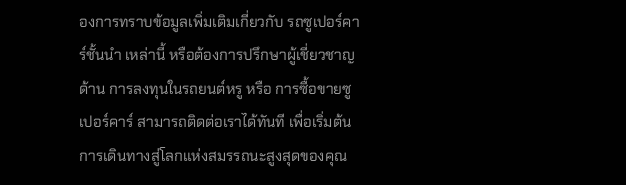องการทราบข้อมูลเพิ่มเติมเกี่ยวกับ รถซูเปอร์คาร์ชั้นนำ เหล่านี้ หรือต้องการปรึกษาผู้เชี่ยวชาญด้าน การลงทุนในรถยนต์หรู หรือ การซื้อขายซูเปอร์คาร์ สามารถติดต่อเราได้ทันที เพื่อเริ่มต้นการเดินทางสู่โลกแห่งสมรรถนะสูงสุดของคุณ